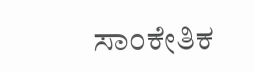ಸಾಂಕೇತಿಕ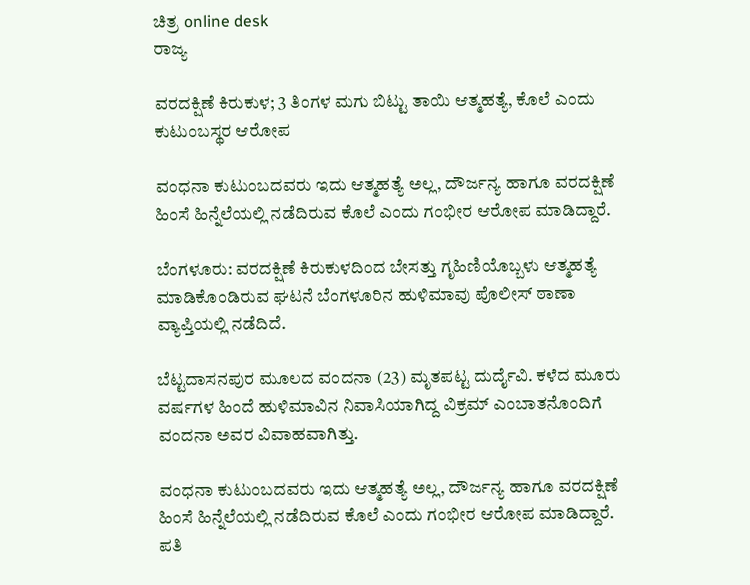ಚಿತ್ರ online desk
ರಾಜ್ಯ

ವರದಕ್ಷಿಣೆ ಕಿರುಕುಳ; 3 ತಿಂಗಳ ಮಗು ಬಿಟ್ಟು ತಾಯಿ ಆತ್ಮಹತ್ಯೆ, ಕೊಲೆ ಎಂದು ಕುಟುಂಬಸ್ಥರ ಆರೋಪ

ವಂಧನಾ ಕುಟುಂಬದವರು ಇದು ಆತ್ಮಹತ್ಯೆ ಅಲ್ಲ, ದೌರ್ಜನ್ಯ ಹಾಗೂ ವರದಕ್ಷಿಣೆ ಹಿಂಸೆ ಹಿನ್ನೆಲೆಯಲ್ಲಿ ನಡೆದಿರುವ ಕೊಲೆ ಎಂದು ಗಂಭೀರ ಆರೋಪ ಮಾಡಿದ್ದಾರೆ.

ಬೆಂಗಳೂರು: ವರದಕ್ಷಿಣೆ ಕಿರುಕುಳದಿಂದ ಬೇಸತ್ತು ಗೃಹಿಣಿಯೊಬ್ಬಳು ಆತ್ಮಹತ್ಯೆ ಮಾಡಿಕೊಂಡಿರುವ ಘಟನೆ ಬೆಂಗಳೂರಿನ ಹುಳಿಮಾವು ಪೊಲೀಸ್ ಠಾಣಾ ವ್ಯಾಪ್ತಿಯಲ್ಲಿ ನಡೆದಿದೆ.

ಬೆಟ್ಟದಾಸನಪುರ ಮೂಲದ ವಂದನಾ (23) ಮೃತಪಟ್ಟ ದುರ್ದೈವಿ. ಕಳೆದ ಮೂರು ವರ್ಷಗಳ ಹಿಂದೆ ಹುಳಿಮಾವಿನ ನಿವಾಸಿಯಾಗಿದ್ದ ವಿಕ್ರಮ್ ಎಂಬಾತನೊಂದಿಗೆ ವಂದನಾ ಅವರ ವಿವಾಹವಾಗಿತ್ತು.

ವಂಧನಾ ಕುಟುಂಬದವರು ಇದು ಆತ್ಮಹತ್ಯೆ ಅಲ್ಲ, ದೌರ್ಜನ್ಯ ಹಾಗೂ ವರದಕ್ಷಿಣೆ ಹಿಂಸೆ ಹಿನ್ನೆಲೆಯಲ್ಲಿ ನಡೆದಿರುವ ಕೊಲೆ ಎಂದು ಗಂಭೀರ ಆರೋಪ ಮಾಡಿದ್ದಾರೆ. ಪತಿ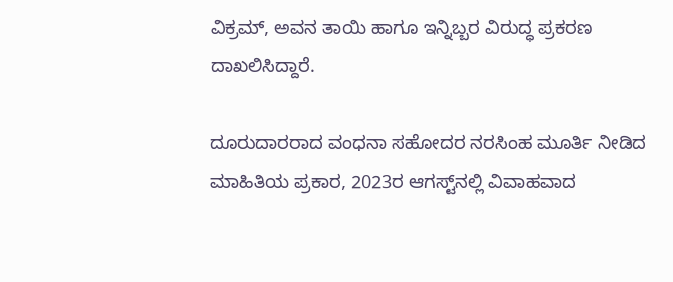ವಿಕ್ರಮ್, ಅವನ ತಾಯಿ ಹಾಗೂ ಇನ್ನಿಬ್ಬರ ವಿರುದ್ಧ ಪ್ರಕರಣ ದಾಖಲಿಸಿದ್ದಾರೆ.

ದೂರುದಾರರಾದ ವಂಧನಾ ಸಹೋದರ ನರಸಿಂಹ ಮೂರ್ತಿ ನೀಡಿದ ಮಾಹಿತಿಯ ಪ್ರಕಾರ, 2023ರ ಆಗಸ್ಟ್‌ನಲ್ಲಿ ವಿವಾಹವಾದ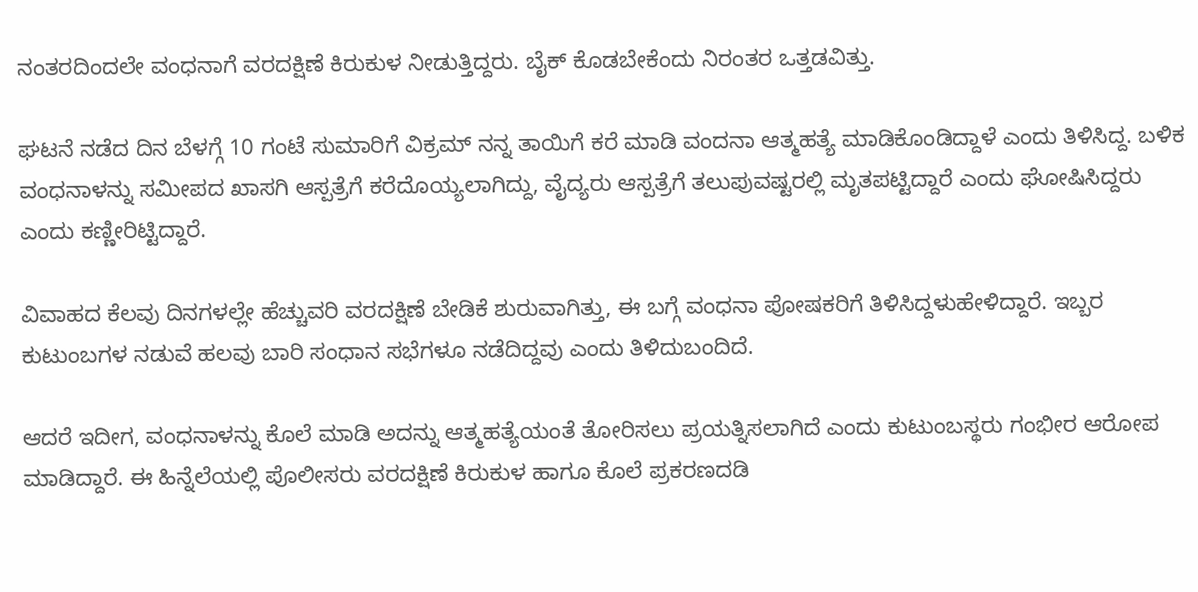ನಂತರದಿಂದಲೇ ವಂಧನಾಗೆ ವರದಕ್ಷಿಣೆ ಕಿರುಕುಳ ನೀಡುತ್ತಿದ್ದರು. ಬೈಕ್ ಕೊಡಬೇಕೆಂದು ನಿರಂತರ ಒತ್ತಡವಿತ್ತು.

ಘಟನೆ ನಡೆದ ದಿನ ಬೆಳಗ್ಗೆ 10 ಗಂಟೆ ಸುಮಾರಿಗೆ ವಿಕ್ರಮ್ ನನ್ನ ತಾಯಿಗೆ ಕರೆ ಮಾಡಿ ವಂದನಾ ಆತ್ಮಹತ್ಯೆ ಮಾಡಿಕೊಂಡಿದ್ದಾಳೆ ಎಂದು ತಿಳಿಸಿದ್ದ. ಬಳಿಕ ವಂಧನಾಳನ್ನು ಸಮೀಪದ ಖಾಸಗಿ ಆಸ್ಪತ್ರೆಗೆ ಕರೆದೊಯ್ಯಲಾಗಿದ್ದು, ವೈದ್ಯರು ಆಸ್ಪತ್ರೆಗೆ ತಲುಪುವಷ್ಟರಲ್ಲಿ ಮೃತಪಟ್ಟಿದ್ದಾರೆ ಎಂದು ಘೋಷಿಸಿದ್ದರು ಎಂದು ಕಣ್ಣೀರಿಟ್ಟಿದ್ದಾರೆ.

ವಿವಾಹದ ಕೆಲವು ದಿನಗಳಲ್ಲೇ ಹೆಚ್ಚುವರಿ ವರದಕ್ಷಿಣೆ ಬೇಡಿಕೆ ಶುರುವಾಗಿತ್ತು, ಈ ಬಗ್ಗೆ ವಂಧನಾ ಪೋಷಕರಿಗೆ ತಿಳಿಸಿದ್ದಳುಹೇಳಿದ್ದಾರೆ. ಇಬ್ಬರ ಕುಟುಂಬಗಳ ನಡುವೆ ಹಲವು ಬಾರಿ ಸಂಧಾನ ಸಭೆಗಳೂ ನಡೆದಿದ್ದವು ಎಂದು ತಿಳಿದುಬಂದಿದೆ.

ಆದರೆ ಇದೀಗ, ವಂಧನಾಳನ್ನು ಕೊಲೆ ಮಾಡಿ ಅದನ್ನು ಆತ್ಮಹತ್ಯೆಯಂತೆ ತೋರಿಸಲು ಪ್ರಯತ್ನಿಸಲಾಗಿದೆ ಎಂದು ಕುಟುಂಬಸ್ಥರು ಗಂಭೀರ ಆರೋಪ ಮಾಡಿದ್ದಾರೆ. ಈ ಹಿನ್ನೆಲೆಯಲ್ಲಿ ಪೊಲೀಸರು ವರದಕ್ಷಿಣೆ ಕಿರುಕುಳ ಹಾಗೂ ಕೊಲೆ ಪ್ರಕರಣದಡಿ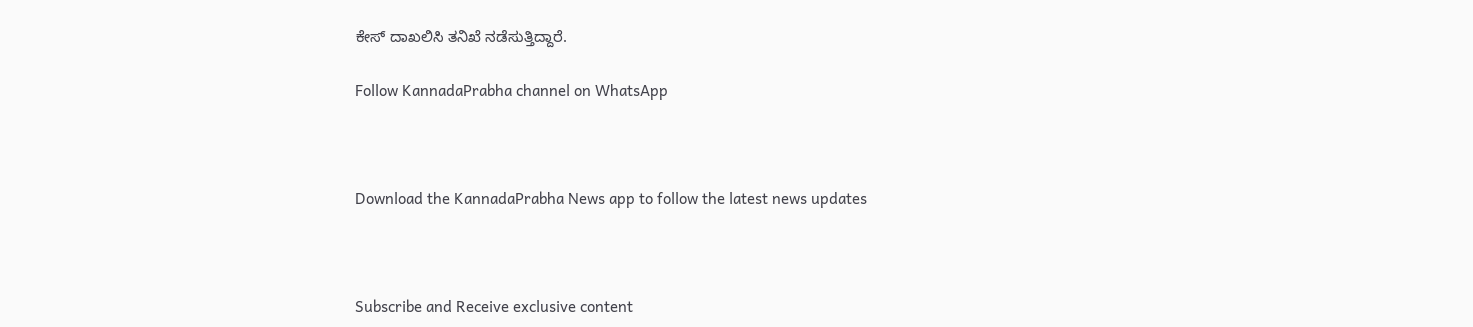ಕೇಸ್ ದಾಖಲಿಸಿ ತನಿಖೆ ನಡೆಸುತ್ತಿದ್ದಾರೆ.

Follow KannadaPrabha channel on WhatsApp



Download the KannadaPrabha News app to follow the latest news updates



Subscribe and Receive exclusive content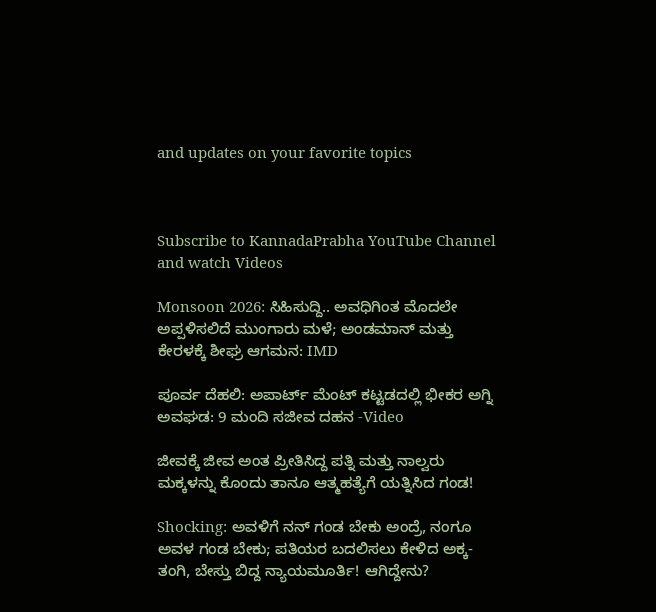and updates on your favorite topics



Subscribe to KannadaPrabha YouTube Channel and watch Videos

Monsoon 2026: ಸಿಹಿಸುದ್ದಿ.. ಅವಧಿಗಿಂತ ಮೊದಲೇ ಅಪ್ಪಳಿಸಲಿದೆ ಮುಂಗಾರು ಮಳೆ; ಅಂಡಮಾನ್ ಮತ್ತು ಕೇರಳಕ್ಕೆ ಶೀಘ್ರ ಆಗಮನ: IMD

ಪೂರ್ವ ದೆಹಲಿ: ಅಪಾರ್ಟ್ ಮೆಂಟ್ ಕಟ್ಟಡದಲ್ಲಿ ಭೀಕರ ಅಗ್ನಿ ಅವಘಡ: 9 ಮಂದಿ ಸಜೀವ ದಹನ -Video

ಜೀವಕ್ಕೆ ಜೀವ ಅಂತ ಪ್ರೀತಿಸಿದ್ದ ಪತ್ನಿ ಮತ್ತು ನಾಲ್ವರು ಮಕ್ಕಳನ್ನು ಕೊಂದು ತಾನೂ ಆತ್ಮಹತ್ಯೆಗೆ ಯತ್ನಿಸಿದ ಗಂಡ!

Shocking: ಅವಳಿಗೆ ನನ್ ಗಂಡ ಬೇಕು ಅಂದ್ರೆ, ನಂಗೂ ಅವಳ ಗಂಡ ಬೇಕು; ಪತಿಯರ ಬದಲಿಸಲು ಕೇಳಿದ ಅಕ್ಕ-ತಂಗಿ, ಬೇಸ್ತು ಬಿದ್ದ ನ್ಯಾಯಮೂರ್ತಿ! ಆಗಿದ್ದೇನು?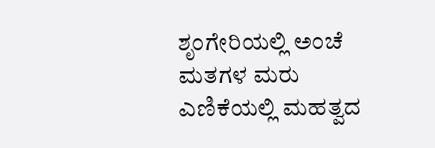ಶೃಂಗೇರಿಯಲ್ಲಿ ಅಂಚೆ ಮತಗಳ ಮರು ಎಣಿಕೆಯಲ್ಲಿ ಮಹತ್ವದ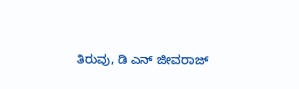ತಿರುವು, ಡಿ ಎನ್ ಜೀವರಾಜ್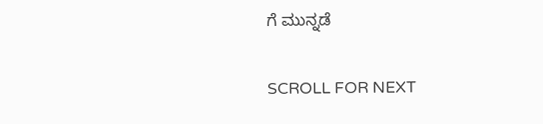ಗೆ ಮುನ್ನಡೆ

SCROLL FOR NEXT